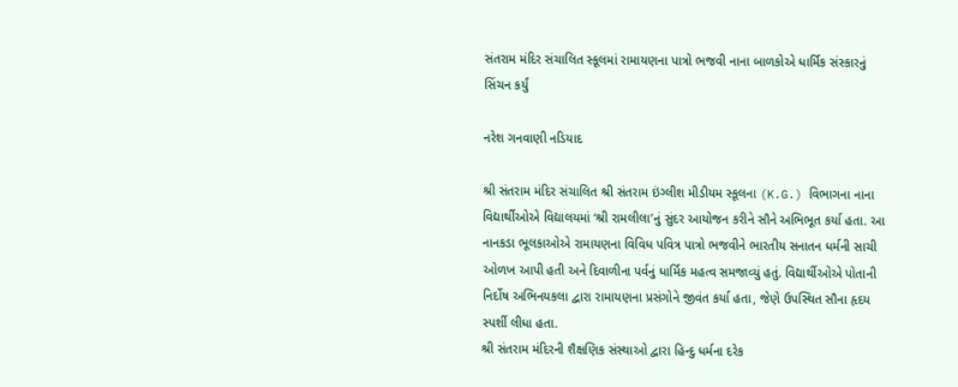સંતરામ મંદિર સંચાલિત સ્કૂલમાં રામાયણના પાત્રો ભજવી નાના બાળકોએ ધાર્મિક સંસ્કારનું સિંચન કર્યું

નરેશ ગનવાણી નડિયાદ

શ્રી સંતરામ મંદિર સંચાલિત શ્રી સંતરામ ઇંગ્લીશ મીડીયમ સ્કૂલના (K.G.) વિભાગના નાના વિદ્યાર્થીઓએ વિદ્યાલયમાં ‘શ્રી રામલીલા’નું સુંદર આયોજન કરીને સૌને અભિભૂત કર્યા હતા. આ નાનકડા ભૂલકાઓએ રામાયણના વિવિધ પવિત્ર પાત્રો ભજવીને ભારતીય સનાતન ધર્મની સાચી ઓળખ આપી હતી અને દિવાળીના પર્વનું ધાર્મિક મહત્વ સમજાવ્યું હતું. વિદ્યાર્થીઓએ પોતાની નિર્દોષ અભિનયકલા દ્વારા રામાયણના પ્રસંગોને જીવંત કર્યા હતા, જેણે ઉપસ્થિત સૌના હૃદય સ્પર્શી લીધા હતા.
શ્રી સંતરામ મંદિરની શૈક્ષણિક સંસ્થાઓ દ્વારા હિન્દુ ધર્મના દરેક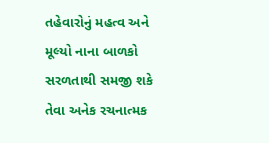તહેવારોનું મહત્વ અને મૂલ્યો નાના બાળકો સરળતાથી સમજી શકે તેવા અનેક રચનાત્મક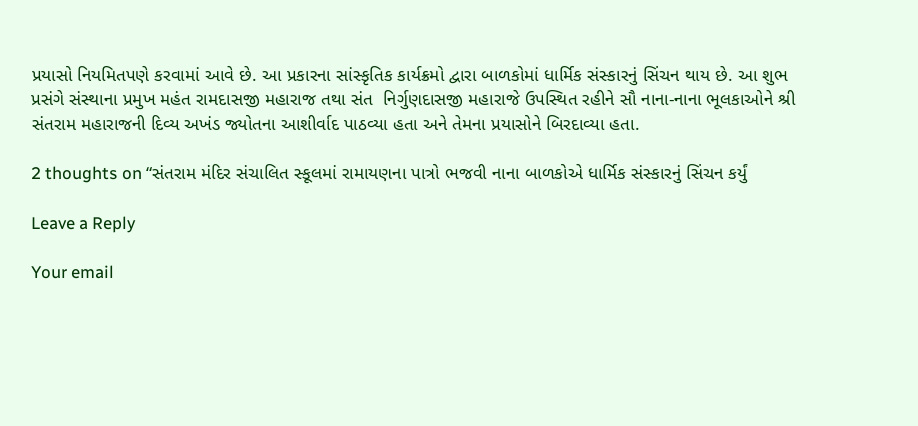પ્રયાસો નિયમિતપણે કરવામાં આવે છે. આ પ્રકારના સાંસ્કૃતિક કાર્યક્રમો દ્વારા બાળકોમાં ધાર્મિક સંસ્કારનું સિંચન થાય છે. આ શુભ પ્રસંગે સંસ્થાના પ્રમુખ મહંત રામદાસજી મહારાજ તથા સંત  નિર્ગુણદાસજી મહારાજે ઉપસ્થિત રહીને સૌ નાના-નાના ભૂલકાઓને શ્રી સંતરામ મહારાજની દિવ્ય અખંડ જ્યોતના આશીર્વાદ પાઠવ્યા હતા અને તેમના પ્રયાસોને બિરદાવ્યા હતા.

2 thoughts on “સંતરામ મંદિર સંચાલિત સ્કૂલમાં રામાયણના પાત્રો ભજવી નાના બાળકોએ ધાર્મિક સંસ્કારનું સિંચન કર્યું

Leave a Reply

Your email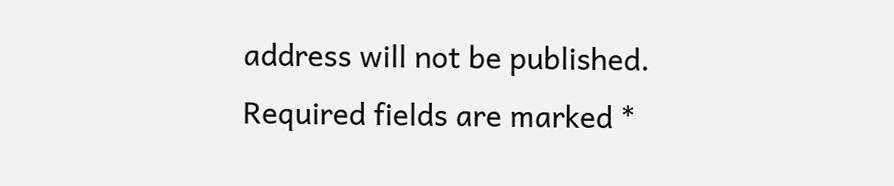address will not be published. Required fields are marked *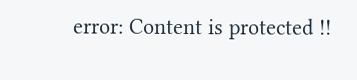error: Content is protected !!